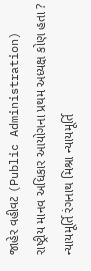જાહેર વહીવટ (Public Administration) રાષ્ટ્રીય માનવ અધિકાર આયોગના પ્રથમ અધ્યક્ષ કોણ હતા ? ન્યાયમૂર્તિ રંગનાથ મિશ્રા ન્યાયમૂર્તિ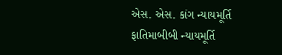એસ. એસ. કાંગ ન્યાયમૂર્તિ ફાતિમાબીબી ન્યાયમૂર્તિ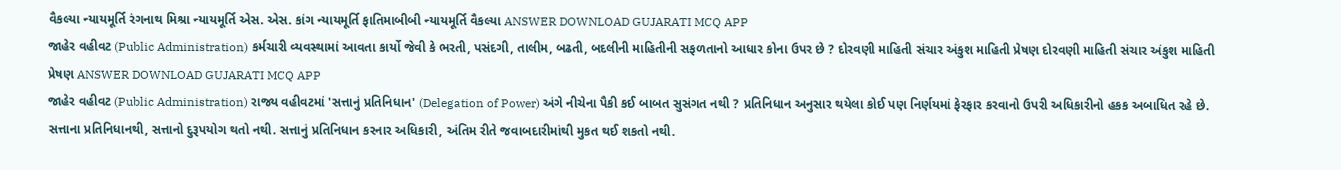વૈકલ્યા ન્યાયમૂર્તિ રંગનાથ મિશ્રા ન્યાયમૂર્તિ એસ. એસ. કાંગ ન્યાયમૂર્તિ ફાતિમાબીબી ન્યાયમૂર્તિ વૈકલ્યા ANSWER DOWNLOAD GUJARATI MCQ APP
જાહેર વહીવટ (Public Administration) કર્મચારી વ્યવસ્થામાં આવતા કાર્યો જેવી કે ભરતી, પસંદગી, તાલીમ, બઢતી, બદલીની માહિતીની સફળતાનો આધાર કોના ઉપર છે ? દોરવણી માહિતી સંચાર અંકુશ માહિતી પ્રેષણ દોરવણી માહિતી સંચાર અંકુશ માહિતી પ્રેષણ ANSWER DOWNLOAD GUJARATI MCQ APP
જાહેર વહીવટ (Public Administration) રાજ્ય વહીવટમાં 'સત્તાનું પ્રતિનિધાન' (Delegation of Power) અંગે નીચેના પૈકી કઈ બાબત સુસંગત નથી ? પ્રતિનિધાન અનુસાર થયેલા કોઈ પણ નિર્ણયમાં ફેરફાર કરવાનો ઉપરી અધિકારીનો હકક અબાધિત રહે છે. સત્તાના પ્રતિનિધાનથી, સત્તાનો દુરૂપયોગ થતો નથી. સત્તાનું પ્રતિનિધાન કરનાર અધિકારી, અંતિમ રીતે જવાબદારીમાંથી મુકત થઈ શકતો નથી.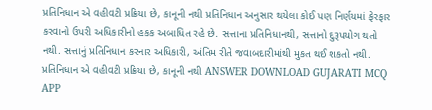પ્રતિનિધાન એ વહીવટી પ્રક્રિયા છે, કાનૂની નથી પ્રતિનિધાન અનુસાર થયેલા કોઈ પણ નિર્ણયમાં ફેરફાર કરવાનો ઉપરી અધિકારીનો હકક અબાધિત રહે છે. સત્તાના પ્રતિનિધાનથી, સત્તાનો દુરૂપયોગ થતો નથી. સત્તાનું પ્રતિનિધાન કરનાર અધિકારી, અંતિમ રીતે જવાબદારીમાંથી મુકત થઈ શકતો નથી. પ્રતિનિધાન એ વહીવટી પ્રક્રિયા છે, કાનૂની નથી ANSWER DOWNLOAD GUJARATI MCQ APP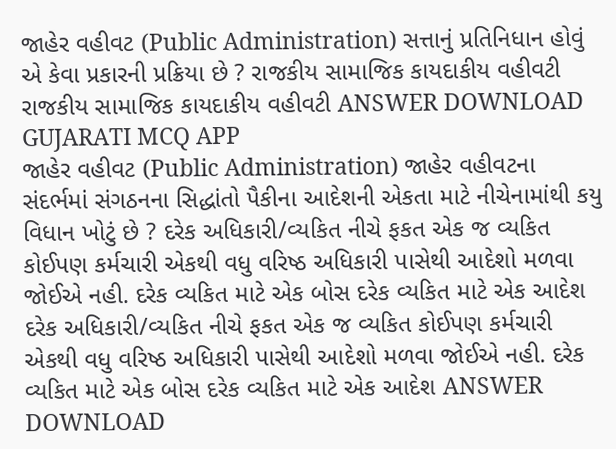જાહેર વહીવટ (Public Administration) સત્તાનું પ્રતિનિધાન હોવું એ કેવા પ્રકારની પ્રક્રિયા છે ? રાજકીય સામાજિક કાયદાકીય વહીવટી રાજકીય સામાજિક કાયદાકીય વહીવટી ANSWER DOWNLOAD GUJARATI MCQ APP
જાહેર વહીવટ (Public Administration) જાહેર વહીવટના સંદર્ભમાં સંગઠનના સિદ્ધાંતો પૈકીના આદેશની એકતા માટે નીચેનામાંથી કયુ વિધાન ખોટું છે ? દરેક અધિકારી/વ્યકિત નીચે ફકત એક જ વ્યકિત કોઈપણ કર્મચારી એકથી વધુ વરિષ્ઠ અધિકારી પાસેથી આદેશો મળવા જોઈએ નહી. દરેક વ્યકિત માટે એક બોસ દરેક વ્યકિત માટે એક આદેશ દરેક અધિકારી/વ્યકિત નીચે ફકત એક જ વ્યકિત કોઈપણ કર્મચારી એકથી વધુ વરિષ્ઠ અધિકારી પાસેથી આદેશો મળવા જોઈએ નહી. દરેક વ્યકિત માટે એક બોસ દરેક વ્યકિત માટે એક આદેશ ANSWER DOWNLOAD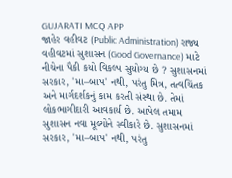GUJARATI MCQ APP
જાહેર વહીવટ (Public Administration) રાજ્ય વહીવટમાં સુશાસન (Good Governance) માટે નીચેના પૈકી કયો વિકલ્પ સુયોગ્ય છે ? સુશાસનમાં સરકાર, 'મા–બાપ' નથી, પરંતુ મિત્ર, તત્વચિંતક અને માર્ગદર્શકનું કામ કરતી સંસ્થા છે. તેમાં લોકભાગીદારી આવકાર્ય છે. આપેલ તમામ સુશાસન નવા મૂલ્યોને સ્વીકારે છે. સુશાસનમાં સરકાર, 'મા–બાપ' નથી, પરંતુ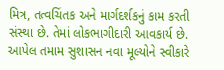મિત્ર, તત્વચિંતક અને માર્ગદર્શકનું કામ કરતી સંસ્થા છે. તેમાં લોકભાગીદારી આવકાર્ય છે. આપેલ તમામ સુશાસન નવા મૂલ્યોને સ્વીકારે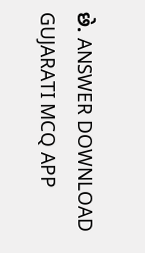છે. ANSWER DOWNLOAD GUJARATI MCQ APP